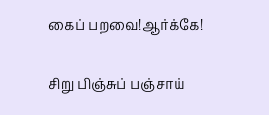கைப் பறவை!ஆர்க்கே!

சிறு பிஞ்சுப் பஞ்சாய்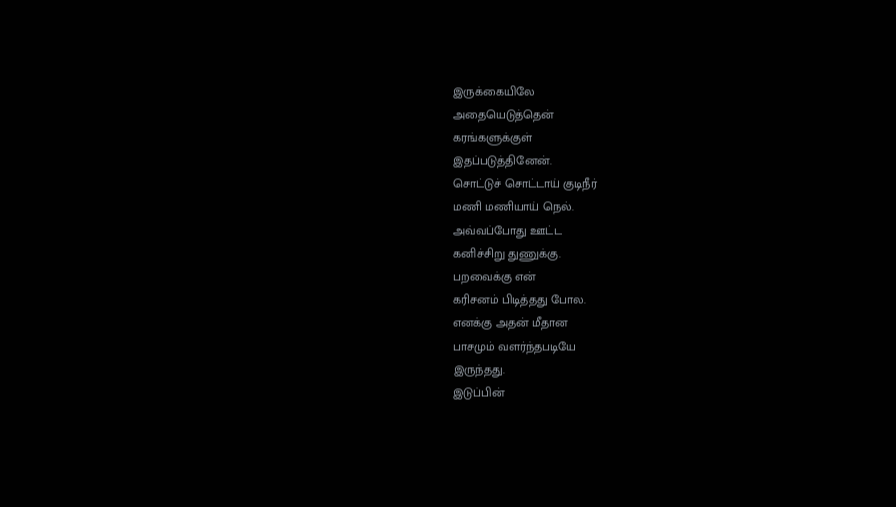இருக்கையிலே
அதையெடுத்தென்
கரங்களுக்குள்
இதப்படுத்தினேன்.
சொட்டுச் சொட்டாய் குடிநீர்
மணி மணியாய் நெல்.
அவ்வப்போது ஊட்ட
கனிச்சிறு துணுக்கு.
பறவைக்கு என்
கரிசனம் பிடித்தது போல.
எனக்கு அதன் மீதான
பாசமும் வளர்ந்தபடியே
இருந்தது.
இடுப்பின்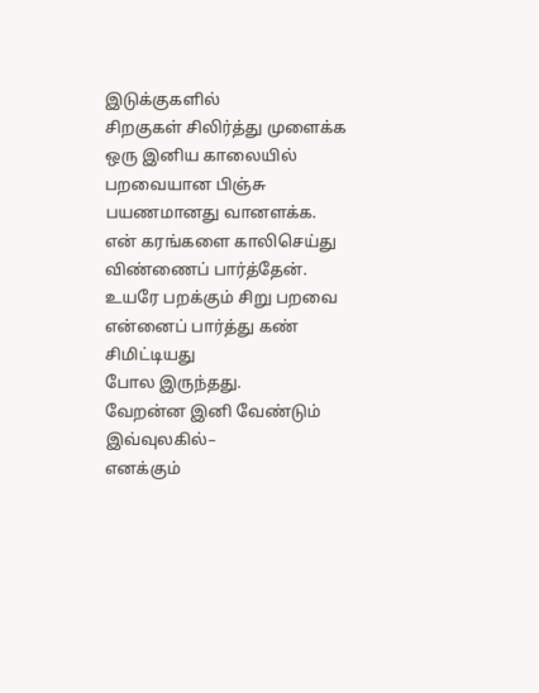இடுக்குகளில்
சிறகுகள் சிலிர்த்து முளைக்க
ஒரு இனிய காலையில்
பறவையான பிஞ்சு
பயணமானது வானளக்க.
என் கரங்களை காலிசெய்து
விண்ணைப் பார்த்தேன்.
உயரே பறக்கும் சிறு பறவை
என்னைப் பார்த்து கண் சிமிட்டியது
போல இருந்தது.
வேறன்ன இனி வேண்டும்
இவ்வுலகில்–
எனக்கும்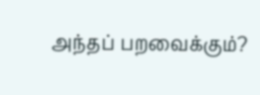அந்தப் பறவைக்கும்?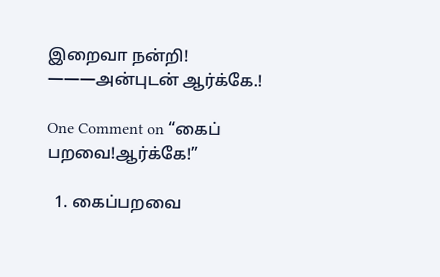இறைவா நன்றி!
———அன்புடன் ஆர்க்கே.!

One Comment on “கைப் பறவை!ஆர்க்கே!”

  1. கைப்பறவை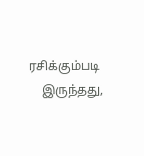ரசிக்கும்படி
    இருந்தது,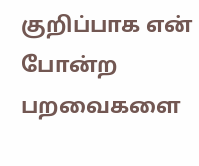குறிப்பாக என் போன்ற பறவைகளை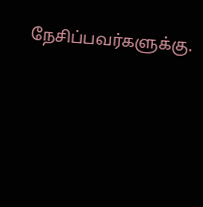நேசிப்பவர்களுக்கு.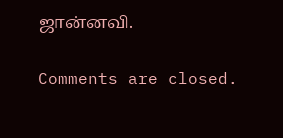ஜான்னவி.

Comments are closed.